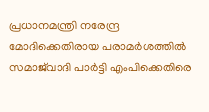പ്രധാനമന്ത്രി നരേന്ദ്ര മോദിക്കെതിരായ പരാമർശത്തിൽ സമാജ്‍വാദി പാ‍ർട്ടി എംപിക്കെതിരെ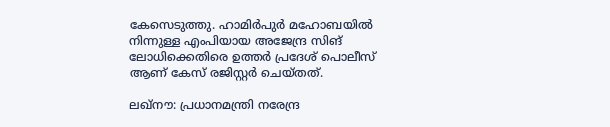കേസെടുത്തു. ഹാമിർപുർ മഹോബയിൽ നിന്നുള്ള എംപിയായ അജേന്ദ്ര സിങ് ലോധിക്കെതിരെ ഉത്തർ പ്രദേശ് പൊലീസ് ആണ് കേസ് രജിസ്റ്റർ ചെയ്തത്.

ലഖ്നൗ: പ്രധാനമന്ത്രി നരേന്ദ്ര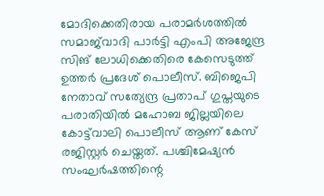മോദിക്കെതിരായ പരാമർശത്തിൽ സമാജ്‍വാദി പാ‍ർട്ടി എംപി അജേന്ദ്ര സിങ് ലോധിക്കെതിരെ കേസെടുത്ത് ഉത്ത‍ർ പ്രദേശ് പൊലീസ്. ബിജെപി നേതാവ് സത്യേന്ദ്ര പ്രതാപ് ഗുപ്തയുടെ പരാതിയിൽ മഹോബ ജില്ലയിലെ കോട്ട്‍വാലി പൊലീസ് ആണ് കേസ് രജിസ്റ്റ‍ർ ചെയ്തത്. പശ്ചിമേഷ്യൻ സംഘർഷത്തിന്റെ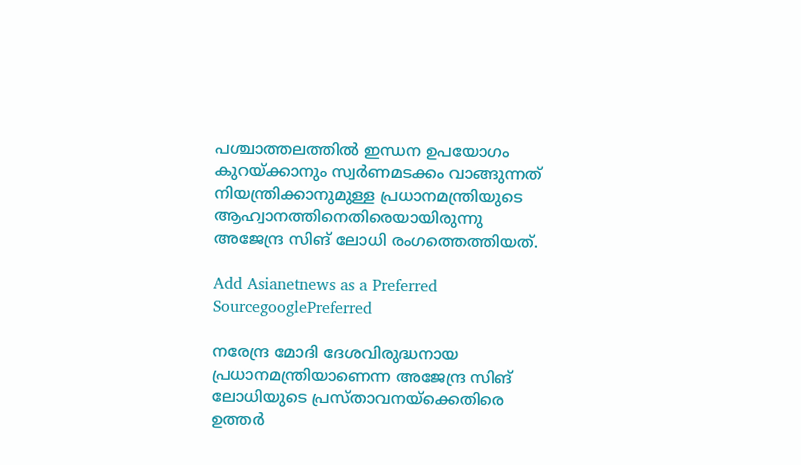പശ്ചാത്തലത്തിൽ ഇന്ധന ഉപയോഗം കുറയ്ക്കാനും സ്വർണമടക്കം വാങ്ങുന്നത് നിയന്ത്രിക്കാനുമുള്ള പ്രധാനമന്ത്രിയുടെ ആഹ്വാനത്തിനെതിരെയായിരുന്നു അജേന്ദ്ര സിങ് ലോധി രംഗത്തെത്തിയത്.

Add Asianetnews as a Preferred SourcegooglePreferred

നരേന്ദ്ര മോദി ദേശവിരുദ്ധനായ പ്രധാനമന്ത്രിയാണെന്ന അജേന്ദ്ര സിങ് ലോധിയുടെ പ്രസ്താവനയ്ക്കെതിരെ ഉത്ത‍ർ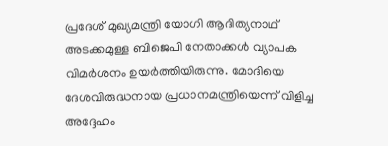പ്രദേശ് മുഖ്യമന്ത്രി യോഗി ആദിത്യനാഥ് അടക്കമുള്ള ബിജെപി നേതാക്കൾ വ്യാപക വിമ‍ർശനം ഉയർത്തിയിരുന്നു. മോദിയെ ദേശവിരുദ്ധനായ പ്രധാനമന്ത്രിയെന്ന് വിളിച്ച അദ്ദേഹം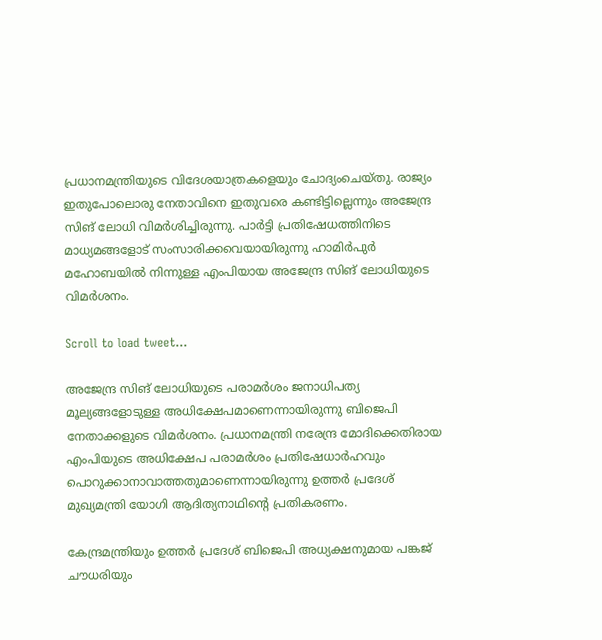പ്രധാനമന്ത്രിയുടെ വിദേശയാത്രകളെയും ചോദ്യംചെയ്തു. രാജ്യം ഇതുപോലൊരു നേതാവിനെ ഇതുവരെ കണ്ടിട്ടില്ലെന്നും അജേന്ദ്ര സിങ് ലോധി വിമർ‌ശിച്ചിരുന്നു. പാർട്ടി പ്രതിഷേധത്തിനിടെ മാധ്യമങ്ങളോട് സംസാരിക്കവെയായിരുന്നു ഹാമിർപുർ മഹോബയിൽ നിന്നുള്ള എംപിയായ അജേന്ദ്ര സിങ് ലോധിയുടെ വിമർശനം.

Scroll to load tweet…

അജേന്ദ്ര സിങ് ലോധിയുടെ പരാമ‍ർശം ജനാധിപത്യ മൂല്യങ്ങളോടുള്ള അധിക്ഷേപമാണെന്നായിരുന്നു ബിജെപി നേതാക്കളുടെ വിമർശനം. പ്രധാനമന്ത്രി നരേന്ദ്ര മോദിക്കെതിരായ എംപിയുടെ അധിക്ഷേപ പരാമർശം പ്രതിഷേധാർഹവും പൊറുക്കാനാവാത്തതുമാണെന്നായിരുന്നു ഉത്തർ പ്രദേശ് മുഖ്യമന്ത്രി യോഗി ആദിത്യനാഥിൻ്റെ പ്രതികരണം.

കേന്ദ്രമന്ത്രിയും ഉത്തർ പ്രദേശ് ബിജെപി അധ്യക്ഷനുമായ പങ്കജ് ചൗധരിയും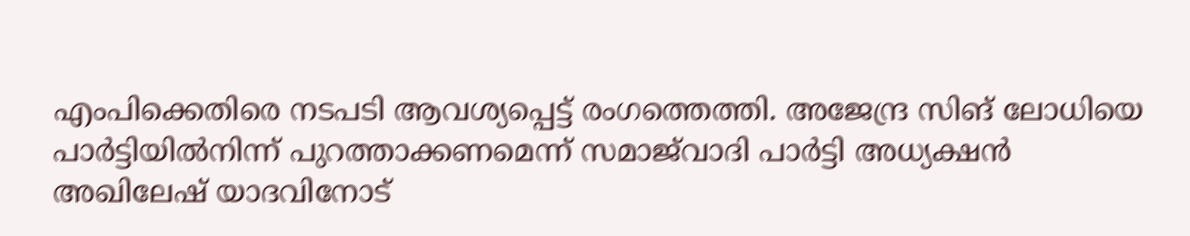എംപിക്കെതിരെ നടപടി ആവശ്യപ്പെട്ട് രംഗത്തെത്തി. അജേന്ദ്ര സിങ് ലോധിയെ പാർട്ടിയിൽനിന്ന് പുറത്താക്കണമെന്ന് സമാജ്‍‍വാദി പാർട്ടി അധ്യക്ഷൻ അഖിലേഷ് യാദവിനോട്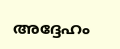അദ്ദേഹം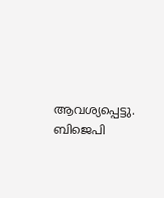ആവശ്യപ്പെട്ടു. ബിജെപി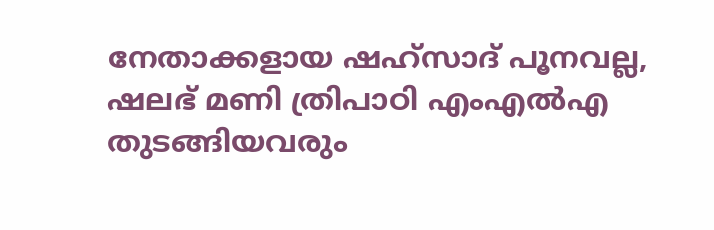നേതാക്കളായ ഷഹ്സാദ് പൂനവല്ല, ഷലഭ് മണി ത്രിപാഠി എംഎൽഎ തുടങ്ങിയവരും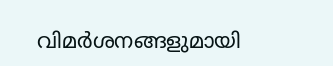വിമർശനങ്ങളുമായി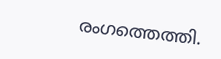രംഗത്തെത്തി.